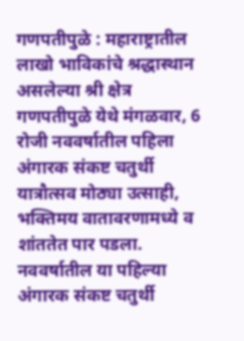गणपतीपुळे : महाराष्ट्रातील लाखो भाविकांचे श्रद्धास्थान असलेल्या श्री क्षेत्र गणपतीपुळे येथे मंगळवार, 6 रोजी नववर्षातील पहिला अंगारक संकष्ट चतुर्थी यात्रौत्सव मोठ्या उत्साही, भक्तिमय वातावरणामध्ये व शांततेत पार पडला. नववर्षातील या पहिल्या अंगारक संकष्ट चतुर्थी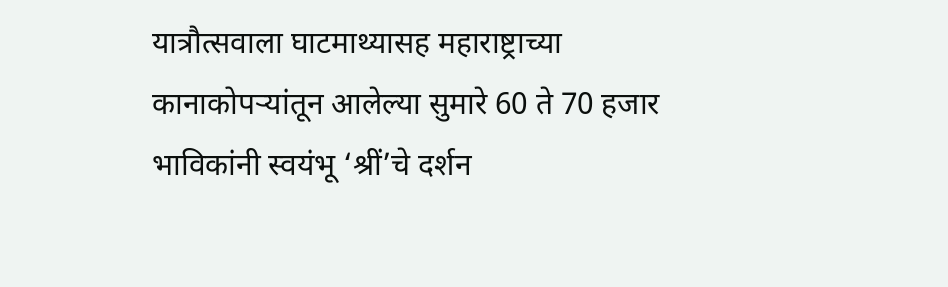यात्रौत्सवाला घाटमाथ्यासह महाराष्ट्राच्या कानाकोपऱ्यांतून आलेल्या सुमारे 60 ते 70 हजार भाविकांनी स्वयंभू ‘श्रीं’चे दर्शन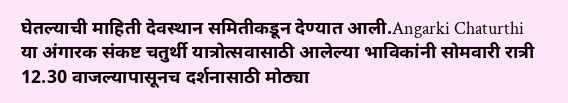घेतल्याची माहिती देवस्थान समितीकडून देण्यात आली.Angarki Chaturthi
या अंगारक संकष्ट चतुर्थी यात्रोत्सवासाठी आलेल्या भाविकांनी सोमवारी रात्री 12.30 वाजल्यापासूनच दर्शनासाठी मोठ्या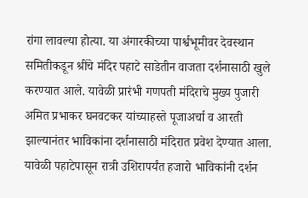रांगा लावल्या होत्या. या अंगारकीच्या पार्श्वभूमीवर देवस्थान समितीकडून श्रींचे मंदिर पहाटे साडेतीन वाजता दर्शनासाठी खुले करण्यात आले. यावेळी प्रारंभी गणपती मंदिराचे मुख्य पुजारी अमित प्रभाकर घनवटकर यांच्याहस्ते पूजाअर्चा व आरती झाल्यानंतर भाविकांना दर्शनासाठी मंदिरात प्रवेश देण्यात आला. यावेळी पहाटेपासून रात्री उशिरापर्यंत हजारो भाविकांनी दर्शन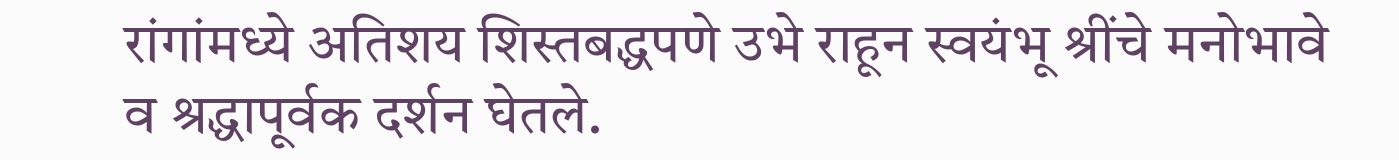रांगांमध्ये अतिशय शिस्तबद्धपणे उभे राहून स्वयंभू श्रींचे मनोभावे व श्रद्धापूर्वक दर्शन घेतले.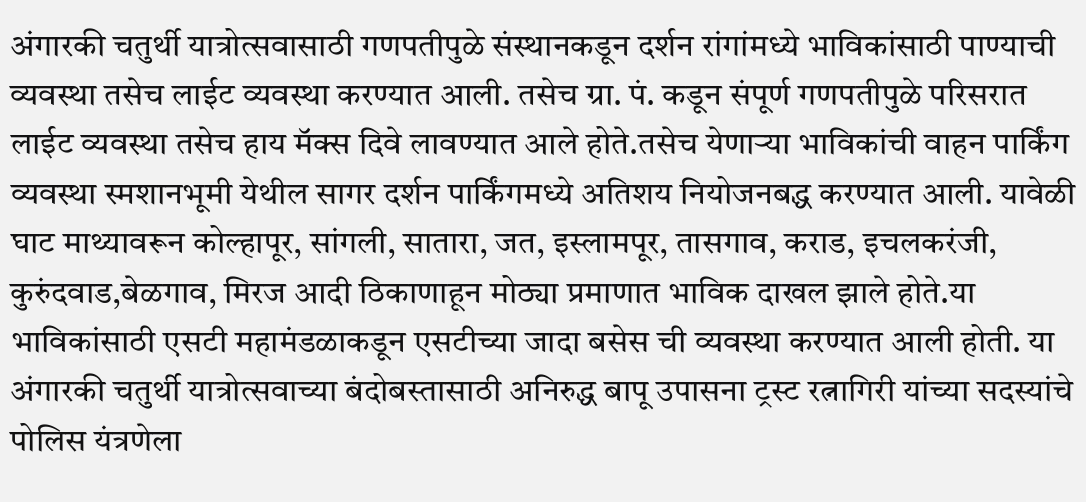अंगारकी चतुर्थी यात्रोत्सवासाठी गणपतीपुळे संस्थानकडून दर्शन रांगांमध्ये भाविकांसाठी पाण्याची व्यवस्था तसेच लाईट व्यवस्था करण्यात आली. तसेच ग्रा. पं. कडून संपूर्ण गणपतीपुळे परिसरात लाईट व्यवस्था तसेच हाय मॅक्स दिवे लावण्यात आले होते.तसेच येणाऱ्या भाविकांची वाहन पार्किंग व्यवस्था स्मशानभूमी येथील सागर दर्शन पार्किंगमध्ये अतिशय नियोजनबद्ध करण्यात आली. यावेळी घाट माथ्यावरून कोल्हापूर, सांगली, सातारा, जत, इस्लामपूर, तासगाव, कराड, इचलकरंजी, कुरुंदवाड,बेळगाव, मिरज आदी ठिकाणाहून मोठ्या प्रमाणात भाविक दाखल झाले होते.या भाविकांसाठी एसटी महामंडळाकडून एसटीच्या जादा बसेस ची व्यवस्था करण्यात आली होती. या अंगारकी चतुर्थी यात्रोत्सवाच्या बंदोबस्तासाठी अनिरुद्ध बापू उपासना ट्रस्ट रत्नागिरी यांच्या सदस्यांचे पोलिस यंत्रणेला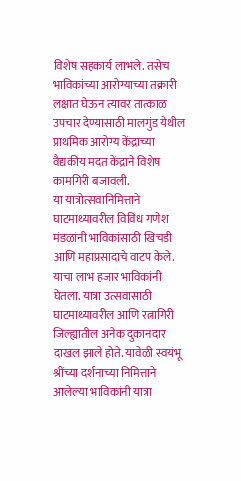विशेष सहकार्य लाभले. तसेच भाविकांच्या आरोग्याच्या तक्रारी लक्षात घेऊन त्यावर तात्काळ उपचार देण्यासाठी मालगुंड येथील प्राथमिक आरोग्य केंद्राच्या वैद्यकीय मदत केंद्राने विशेष कामगिरी बजावली.
या यात्रोत्सवानिमित्ताने घाटमाथ्यावरील विविध गणेश मंडळांनी भाविकांसाठी खिचडी आणि महाप्रसादाचे वाटप केले. याचा लाभ हजार भाविकांनी घेतला. यात्रा उत्सवासाठी घाटमाथ्यावरील आणि रत्नागिरी जिल्ह्यातील अनेक दुकानदार दाखल झाले होते. यावेळी स्वयंभू श्रींच्या दर्शनाच्या निमित्ताने आलेल्या भाविकांनी यात्रा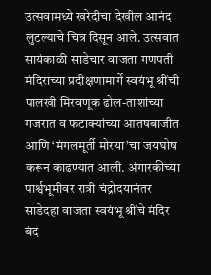उत्सवामध्ये खरेदीचा देखील आनंद लुटल्याचे चित्र दिसून आले. उत्सवात सायंकाळी साडेचार वाजता गणपती मंदिराच्या प्रदीक्षणामार्गे स्वयंभू श्रींची पालखी मिरवणूक ढोल-ताशांच्या गजरात व फटाक्यांच्या आतषबाजीत आणि ‘मंगलमूर्ती मोरया’चा जयघोष करून काढण्यात आली. अंगारकीच्या पार्श्वभूमीवर रात्री चंद्रोदयानंतर साडेदहा वाजता स्वयंभू श्रींचे मंदिर बंद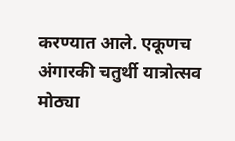करण्यात आले. एकूणच अंगारकी चतुर्थी यात्रोत्सव मोठ्या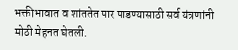भक्तीभावात व शांततेत पार पाडण्यासाठी सर्व यंत्रणांनी मोठी मेहनत घेतली.